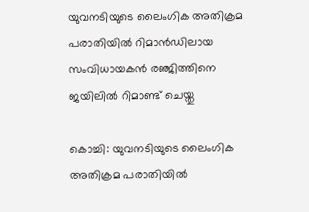യുവനടിയുടെ ലൈംഗിക അതിക്രമ പരാതിയിൽ റിമാൻഡിലായ സംവിധായകൻ രഞ്ജിത്തിനെ ജയിലില്‍ റിമാണ്ട് ചെയ്തു

കൊച്ചി: യുവനടിയുടെ ലൈംഗിക അതിക്രമ പരാതിയിൽ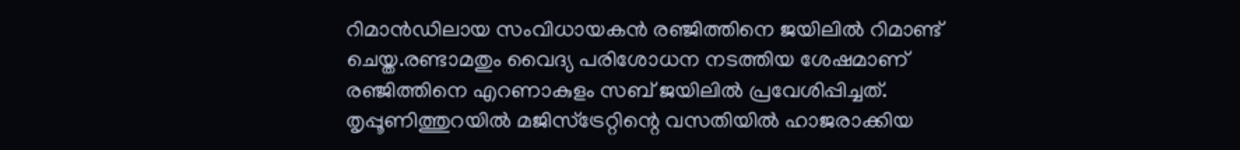റിമാൻഡിലായ സംവിധായകൻ രഞ്ജിത്തിനെ ജയിലില്‍ റിമാണ്ട് ചെയ്ത.രണ്ടാമതും വൈദ്യ പരിശോധന നടത്തിയ ശേഷമാണ് രഞ്ജിത്തിനെ എറണാകുളം സബ് ജയിലില്‍ പ്രവേശിപ്പിച്ചത്. തൃപ്പൂണിത്തുറയിൽ മജിസ്ട്രേറ്റിന്റെ വസതിയിൽ ഹാജരാക്കിയ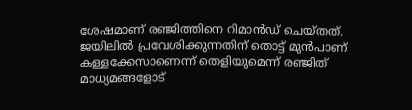ശേഷമാണ് രഞ്ജിത്തിനെ റിമാൻഡ് ചെയ്തത്. ജയിലില്‍ പ്രവേശിക്കുന്നതിന് തൊട്ട് മുന്‍പാണ് കള്ളക്കേസാണെന്ന് തെളിയുമെന്ന് രഞ്ജിത് മാധ്യമങ്ങളോട്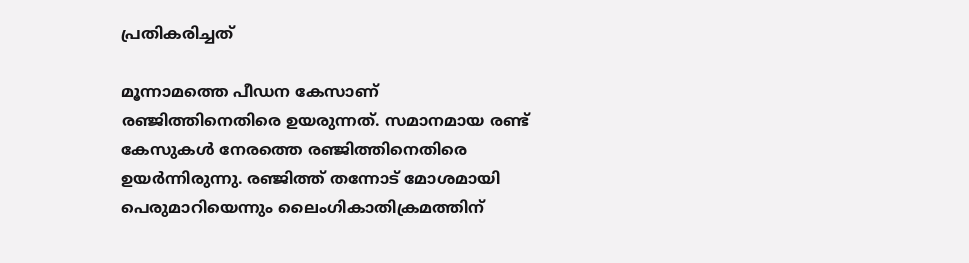പ്രതികരിച്ചത്

മൂന്നാമത്തെ പീഡന കേസാണ് രഞ്ജിത്തിനെതിരെ ഉയരുന്നത്. സമാനമായ രണ്ട് കേസുകൾ നേരത്തെ രഞ്ജിത്തിനെതിരെ ഉയർന്നിരുന്നു. രഞ്ജിത്ത് തന്നോട് മോശമായി പെരുമാറിയെന്നും ലൈംഗികാതിക്രമത്തിന്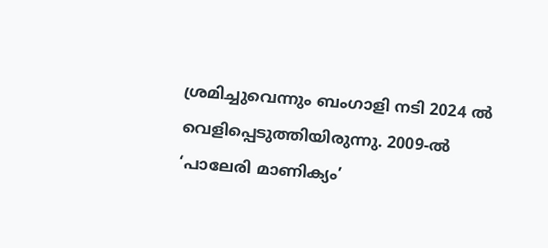ശ്രമിച്ചുവെന്നും ബംഗാളി നടി 2024 ല്‍ വെളിപ്പെടുത്തിയിരുന്നു. 2009-ൽ ‘പാലേരി മാണിക്യം’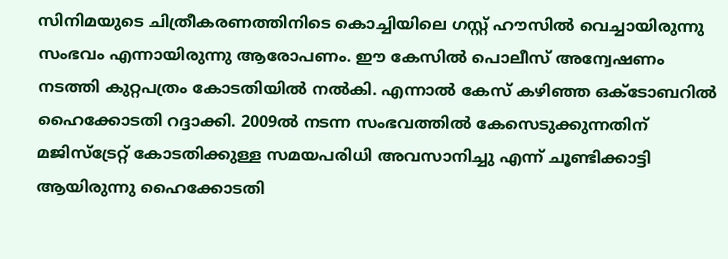സിനിമയുടെ ചിത്രീകരണത്തിനിടെ കൊച്ചിയിലെ ഗസ്റ്റ് ഹൗസിൽ വെച്ചായിരുന്നു സംഭവം എന്നായിരുന്നു ആരോപണം. ഈ കേസിൽ പൊലീസ് അന്വേഷണം നടത്തി കുറ്റപത്രം കോടതിയിൽ നൽകി. എന്നാൽ കേസ് കഴിഞ്ഞ ഒക്ടോബറിൽ ഹൈക്കോടതി റദ്ദാക്കി. 2009ൽ നടന്ന സംഭവത്തിൽ കേസെടുക്കുന്നതിന് മജിസ്ട്രേറ്റ് കോടതിക്കുള്ള സമയപരിധി അവസാനിച്ചു എന്ന് ചൂണ്ടിക്കാട്ടി ആയിരുന്നു ഹൈക്കോടതി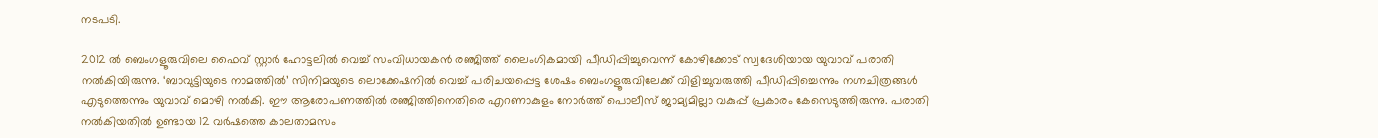നടപടി.

2012 ൽ ബെംഗളൂരുവിലെ ഫൈവ് സ്റ്റാർ ഹോട്ടലിൽ വെച്ച് സംവിധായകൻ രഞ്ജിത്ത് ലൈംഗികമായി പീഡിപ്പിച്ചുവെന്ന് കോഴിക്കോട് സ്വദേശിയായ യുവാവ് പരാതി നൽകിയിരുന്നു. ‘ബാവുട്ടിയുടെ നാമത്തിൽ’ സിനിമയുടെ ലൊക്കേഷനിൽ വെച്ച് പരിചയപ്പെട്ട ശേഷം ബെംഗളൂരുവിലേക്ക് വിളിച്ചുവരുത്തി പീഡിപ്പിച്ചെന്നും നഗ്നചിത്രങ്ങൾ എടുത്തെന്നും യുവാവ് മൊഴി നൽകി. ഈ ആരോപണത്തിൽ രഞ്ജിത്തിനെതിരെ എറണാകുളം നോർത്ത് പൊലീസ് ജാമ്യമില്ലാ വകുപ്പ് പ്രകാരം കേസെടുത്തിരുന്നു. പരാതി നൽകിയതിൽ ഉണ്ടായ 12 വർഷത്തെ കാലതാമസം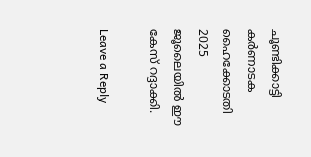ചൂണ്ടിക്കാട്ടി കർണാടക ഹൈക്കോടതി 2025 ജൂലൈയിൽ ഈ കേസ് റദ്ദാക്കി.

Leave a Reply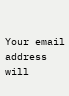Your email address will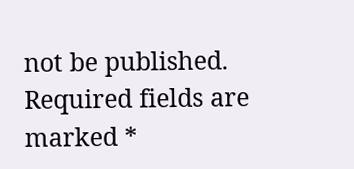not be published. Required fields are marked *